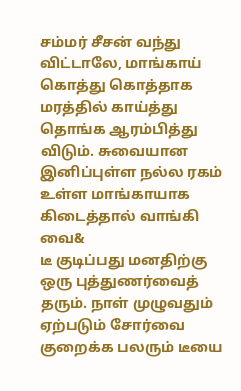சம்மர் சீசன் வந்து விட்டாலே, மாங்காய் கொத்து கொத்தாக மரத்தில் காய்த்து தொங்க ஆரம்பித்து விடும். சுவையான இனிப்புள்ள நல்ல ரகம் உள்ள மாங்காயாக கிடைத்தால் வாங்கி வை&
டீ குடிப்பது மனதிற்கு ஒரு புத்துணர்வைத் தரும். நாள் முழுவதும் ஏற்படும் சோர்வை குறைக்க பலரும் டீயை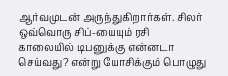ஆர்வமுடன் அருந்துகிறார்கள். சிலர் ஒவ்வொரு சிப்-யையும் ரசி
காலையில் டிபனுக்கு என்னடா செய்வது? என்று யோசிக்கும் பொழுது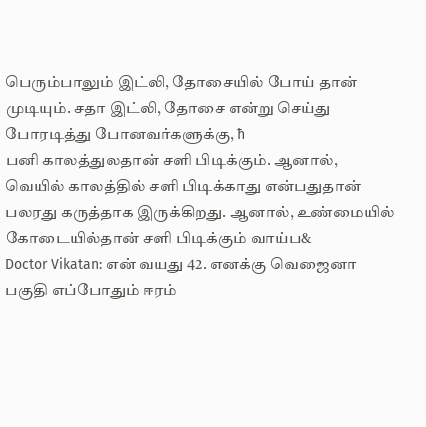பெரும்பாலும் இட்லி, தோசையில் போய் தான் முடியும். சதா இட்லி, தோசை என்று செய்து போரடித்து போனவர்களுக்கு, ħ
பனி காலத்துலதான் சளி பிடிக்கும். ஆனால், வெயில் காலத்தில் சளி பிடிக்காது என்பதுதான் பலரது கருத்தாக இருக்கிறது. ஆனால், உண்மையில் கோடையில்தான் சளி பிடிக்கும் வாய்ப&
Doctor Vikatan: என் வயது 42. எனக்கு வெஜைனா பகுதி எப்போதும் ஈரம்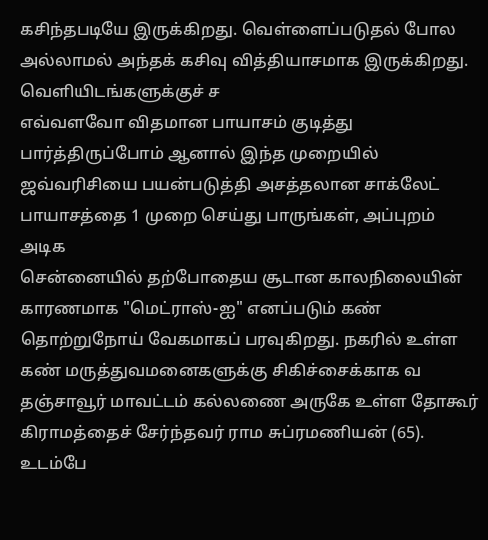கசிந்தபடியே இருக்கிறது. வெள்ளைப்படுதல் போல அல்லாமல் அந்தக் கசிவு வித்தியாசமாக இருக்கிறது. வெளியிடங்களுக்குச் ச
எவ்வளவோ விதமான பாயாசம் குடித்து பார்த்திருப்போம் ஆனால் இந்த முறையில் ஜவ்வரிசியை பயன்படுத்தி அசத்தலான சாக்லேட் பாயாசத்தை 1 முறை செய்து பாருங்கள், அப்புறம் அடிக
சென்னையில் தற்போதைய சூடான காலநிலையின் காரணமாக "மெட்ராஸ்-ஐ" எனப்படும் கண் தொற்றுநோய் வேகமாகப் பரவுகிறது. நகரில் உள்ள கண் மருத்துவமனைகளுக்கு சிகிச்சைக்காக வ
தஞ்சாவூர் மாவட்டம் கல்லணை அருகே உள்ள தோகூர் கிராமத்தைச் சேர்ந்தவர் ராம சுப்ரமணியன் (65). உடம்பே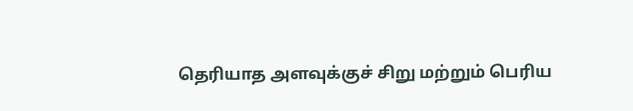தெரியாத அளவுக்குச் சிறு மற்றும் பெரிய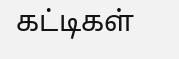கட்டிகள்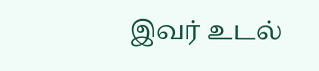இவர் உடல்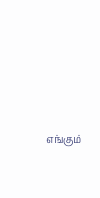எங்கும்